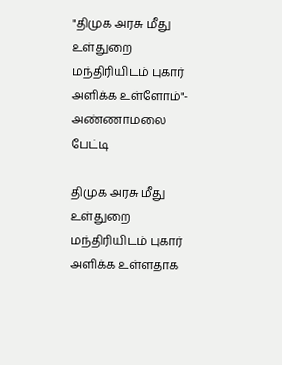"திமுக அரசு மீது உள்துறை மந்திரியிடம் புகார் அளிக்க உள்ளோம்"- அண்ணாமலை பேட்டி

திமுக அரசு மீது உள்துறை மந்திரியிடம் புகார் அளிக்க உள்ளதாக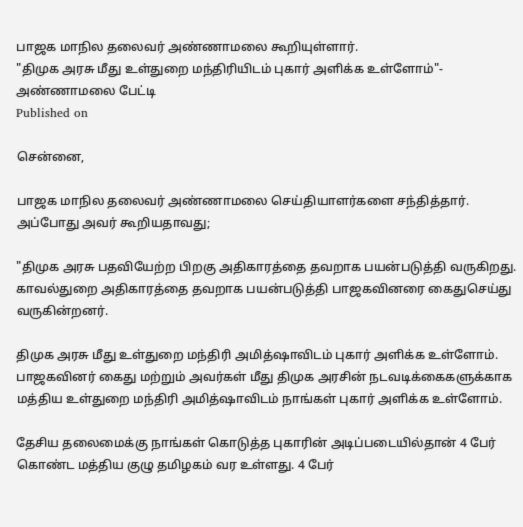பாஜக மாநில தலைவர் அண்ணாமலை கூறியுள்ளார்.
"திமுக அரசு மீது உள்துறை மந்திரியிடம் புகார் அளிக்க உள்ளோம்"- அண்ணாமலை பேட்டி
Published on

சென்னை,

பாஜக மாநில தலைவர் அண்ணாமலை செய்தியாளர்களை சந்தித்தார். அப்போது அவர் கூறியதாவது;

"திமுக அரசு பதவியேற்ற பிறகு அதிகாரத்தை தவறாக பயன்படுத்தி வருகிறது. காவல்துறை அதிகாரத்தை தவறாக பயன்படுத்தி பாஜகவினரை கைதுசெய்து வருகின்றனர்.

திமுக அரசு மீது உள்துறை மந்திரி அமித்ஷாவிடம் புகார் அளிக்க உள்ளோம். பாஜகவினர் கைது மற்றும் அவர்கள் மீது திமுக அரசின் நடவடிக்கைகளுக்காக மத்திய உள்துறை மந்திரி அமித்ஷாவிடம் நாங்கள் புகார் அளிக்க உள்ளோம்.

தேசிய தலைமைக்கு நாங்கள் கொடுத்த புகாரின் அடிப்படையில்தான் 4 பேர் கொண்ட மத்திய குழு தமிழகம் வர உள்ளது. 4 பேர்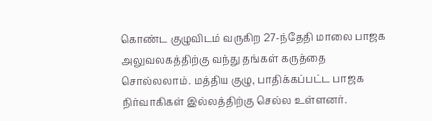கொண்ட குழுவிடம் வருகிற 27-ந்தேதி மாலை பாஜக அலுவலகத்திற்கு வந்து தங்கள் கருத்தை சொல்லலாம். மத்திய குழு, பாதிக்கப்பட்ட பாஜக நிர்வாகிகள் இல்லத்திற்கு செல்ல உள்ளனர்.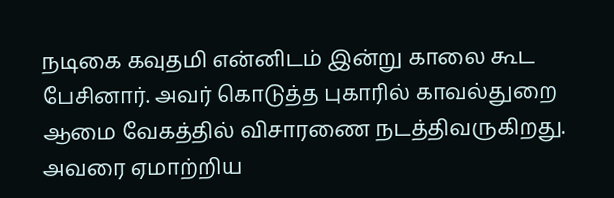நடிகை கவுதமி என்னிடம் இன்று காலை கூட பேசினார். அவர் கொடுத்த புகாரில் காவல்துறை ஆமை வேகத்தில் விசாரணை நடத்திவருகிறது. அவரை ஏமாற்றிய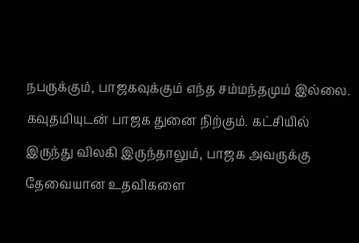நபருக்கும், பாஜகவுக்கும் எந்த சம்மந்தமும் இல்லை. கவுதமியுடன் பாஜக துனை நிற்கும். கட்சியில் இருந்து விலகி இருந்தாலும், பாஜக அவருக்கு தேவையான உதவிகளை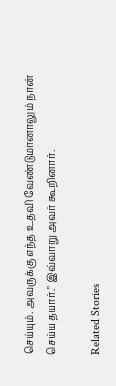செய்யும். அவருக்கு எந்த உதவி வேண்டுமானாலும் நான் செய்ய தயார்." இவ்வாறு அவர் கூறினார்.

Related Stories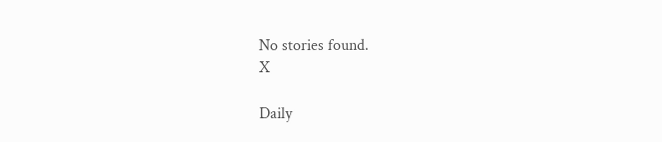No stories found.
X

Daily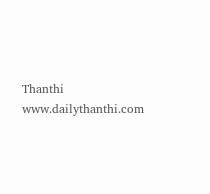Thanthi
www.dailythanthi.com